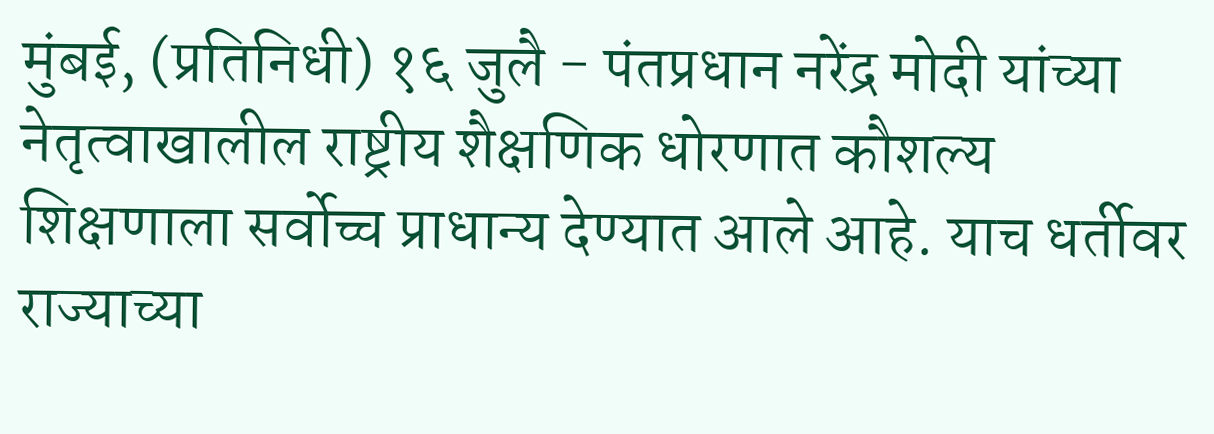मुंबई, (प्रतिनिधी) १६ जुलै - पंतप्रधान नरेंद्र मोदी यांच्या नेतृत्वाखालील राष्ट्रीय शैक्षणिक धोरणात कौशल्य शिक्षणाला सर्वोच्च प्राधान्य देण्यात आले आहे. याच धर्तीवर राज्याच्या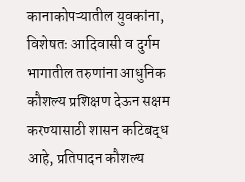कानाकोपऱ्यातील युवकांना, विशेषतः आदिवासी व दुर्गम भागातील तरुणांना आधुनिक कौशल्य प्रशिक्षण देऊन सक्षम करण्यासाठी शासन कटिबद्ध आहे, प्रतिपादन कौशल्य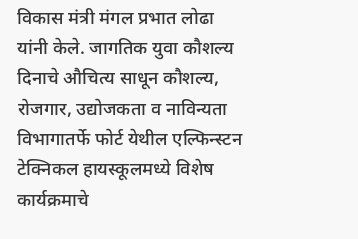विकास मंत्री मंगल प्रभात लोढा यांनी केले. जागतिक युवा कौशल्य दिनाचे औचित्य साधून कौशल्य, रोजगार, उद्योजकता व नाविन्यता विभागातर्फे फोर्ट येथील एल्फिन्स्टन टेक्निकल हायस्कूलमध्ये विशेष कार्यक्रमाचे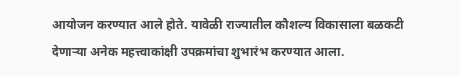आयोजन करण्यात आले होते. यावेळी राज्यातील कौशल्य विकासाला बळकटी देणाऱ्या अनेक महत्त्वाकांक्षी उपक्रमांचा शुभारंभ करण्यात आला.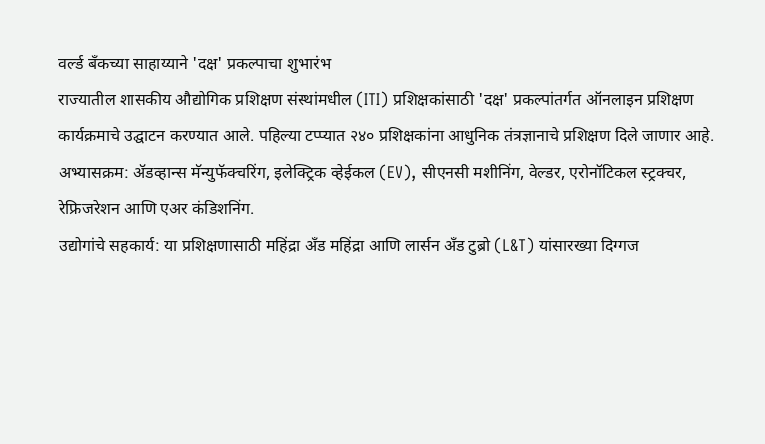वर्ल्ड बँकच्या साहाय्याने 'दक्ष' प्रकल्पाचा शुभारंभ
राज्यातील शासकीय औद्योगिक प्रशिक्षण संस्थांमधील (ITI) प्रशिक्षकांसाठी 'दक्ष' प्रकल्पांतर्गत ऑनलाइन प्रशिक्षण कार्यक्रमाचे उद्घाटन करण्यात आले. पहिल्या टप्प्यात २४० प्रशिक्षकांना आधुनिक तंत्रज्ञानाचे प्रशिक्षण दिले जाणार आहे.
अभ्यासक्रम: ॲडव्हान्स मॅन्युफॅक्चरिंग, इलेक्ट्रिक व्हेईकल (EV), सीएनसी मशीनिंग, वेल्डर, एरोनॉटिकल स्ट्रक्चर, रेफ्रिजरेशन आणि एअर कंडिशनिंग.
उद्योगांचे सहकार्य: या प्रशिक्षणासाठी महिंद्रा अँड महिंद्रा आणि लार्सन अँड टुब्रो (L&T) यांसारख्या दिग्गज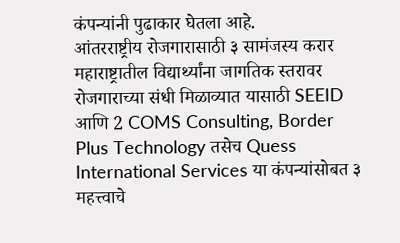कंपन्यांनी पुढाकार घेतला आहे.
आंतरराष्ट्रीय रोजगारासाठी ३ सामंजस्य करार
महाराष्ट्रातील विद्यार्थ्यांना जागतिक स्तरावर रोजगाराच्या संधी मिळाव्यात यासाठी SEEID आणि 2 COMS Consulting, Border Plus Technology तसेच Quess International Services या कंपन्यांसोबत ३ महत्त्वाचे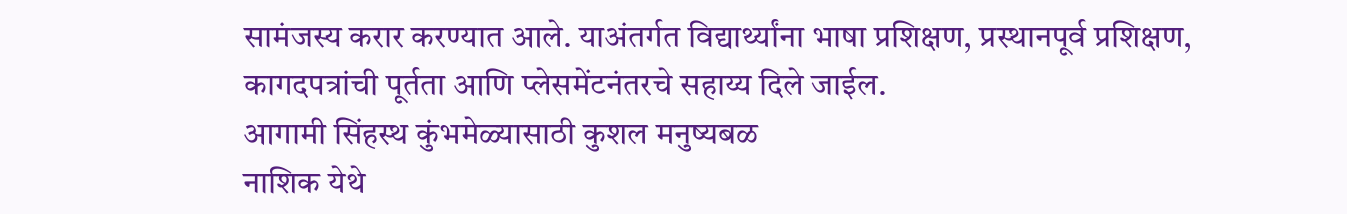सामंजस्य करार करण्यात आले. याअंतर्गत विद्यार्थ्यांना भाषा प्रशिक्षण, प्रस्थानपूर्व प्रशिक्षण, कागदपत्रांची पूर्तता आणि प्लेसमेंटनंतरचे सहाय्य दिले जाईल.
आगामी सिंहस्थ कुंभमेळ्यासाठी कुशल मनुष्यबळ
नाशिक येथे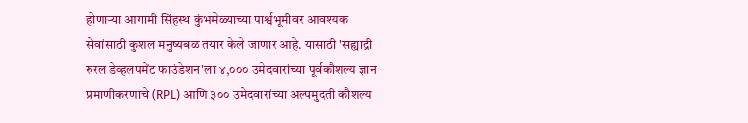होणाऱ्या आगामी सिंहस्थ कुंभमेळ्याच्या पार्श्वभूमीवर आवश्यक सेवांसाठी कुशल मनुष्यबळ तयार केले जाणार आहे. यासाठी 'सह्याद्री रुरल डेव्हलपमेंट फाउंडेशन'ला ४,००० उमेदवारांच्या पूर्वकौशल्य ज्ञान प्रमाणीकरणाचे (RPL) आणि ३०० उमेदवारांच्या अल्पमुदती कौशल्य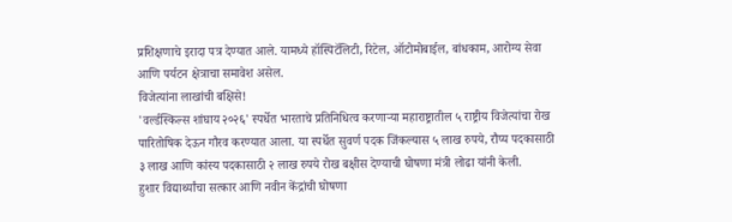प्रशिक्षणाचे इरादा पत्र देण्यात आले. यामध्ये हॉस्पिटॅलिटी, रिटेल, ऑटोमोबाईल, बांधकाम, आरोग्य सेवा आणि पर्यटन क्षेत्राचा समावेश असेल.
विजेत्यांना लाखांची बक्षिसे!
'वर्ल्डस्किल्स शांघाय २०२६' स्पर्धेत भारताचे प्रतिनिधित्व करणाऱ्या महाराष्ट्रातील ५ राष्ट्रीय विजेत्यांचा रोख पारितोषिक देऊन गौरव करण्यात आला. या स्पर्धेत सुवर्ण पदक जिंकल्यास ५ लाख रुपये, रौप्य पदकासाठी ३ लाख आणि कांस्य पदकासाठी २ लाख रुपये रोख बक्षीस देण्याची घोषणा मंत्री लोढा यांनी केली.
हुशार विद्यार्थ्यांचा सत्कार आणि नवीन केंद्रांची घोषणा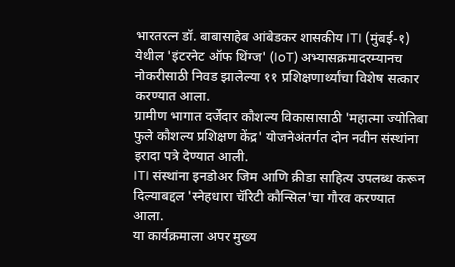भारतरत्न डॉ. बाबासाहेब आंबेडकर शासकीय ITI (मुंबई-१) येथील 'इंटरनेट ऑफ थिंग्ज' (IoT) अभ्यासक्रमादरम्यानच नोकरीसाठी निवड झालेल्या ११ प्रशिक्षणार्थ्यांचा विशेष सत्कार करण्यात आला.
ग्रामीण भागात दर्जेदार कौशल्य विकासासाठी 'महात्मा ज्योतिबा फुले कौशल्य प्रशिक्षण केंद्र' योजनेअंतर्गत दोन नवीन संस्थांना इरादा पत्रे देण्यात आली.
ITI संस्थांना इनडोअर जिम आणि क्रीडा साहित्य उपलब्ध करून दिल्याबद्दल 'स्नेहधारा चॅरिटी कौन्सिल'चा गौरव करण्यात आला.
या कार्यक्रमाला अपर मुख्य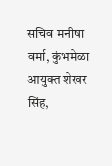सचिव मनीषा वर्मा, कुंभमेळा आयुक्त शेखर सिंह,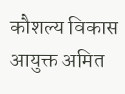कौशल्य विकास आयुक्त अमित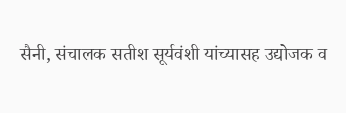सैनी, संचालक सतीश सूर्यवंशी यांच्यासह उद्योजक व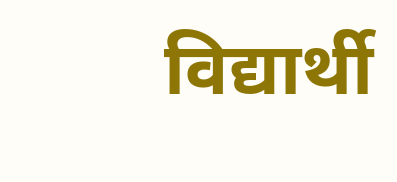विद्यार्थी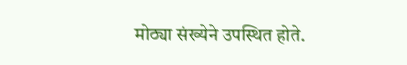मोठ्या संख्येने उपस्थित होते.